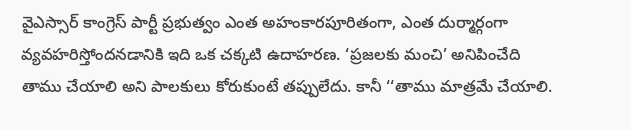వైఎస్సార్ కాంగ్రెస్ పార్టీ ప్రభుత్వం ఎంత అహంకారపూరితంగా, ఎంత దుర్మార్గంగా వ్యవహరిస్తోందనడానికి ఇది ఒక చక్కటి ఉదాహరణ. ‘ప్రజలకు మంచి’ అనిపించేది తాము చేయాలి అని పాలకులు కోరుకుంటే తప్పులేదు. కానీ ‘‘తాము మాత్రమే చేయాలి.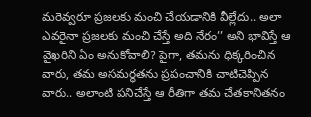మరెవ్వరూ ప్రజలకు మంచి చేయడానికి వీల్లేదు.. అలా ఎవరైనా ప్రజలకు మంచి చేస్తే అది నేరం’’ అని భావిస్తే ఆ వైఖరిని ఏం అనుకోవాలి? పైగా, తమను ధిక్కరించిన వారు, తమ అసమర్థతను ప్రపంచానికి చాటిచెప్పిన వారు.. అలాంటి పనిచేస్తే ఆ రీతిగా తమ చేతకానితనం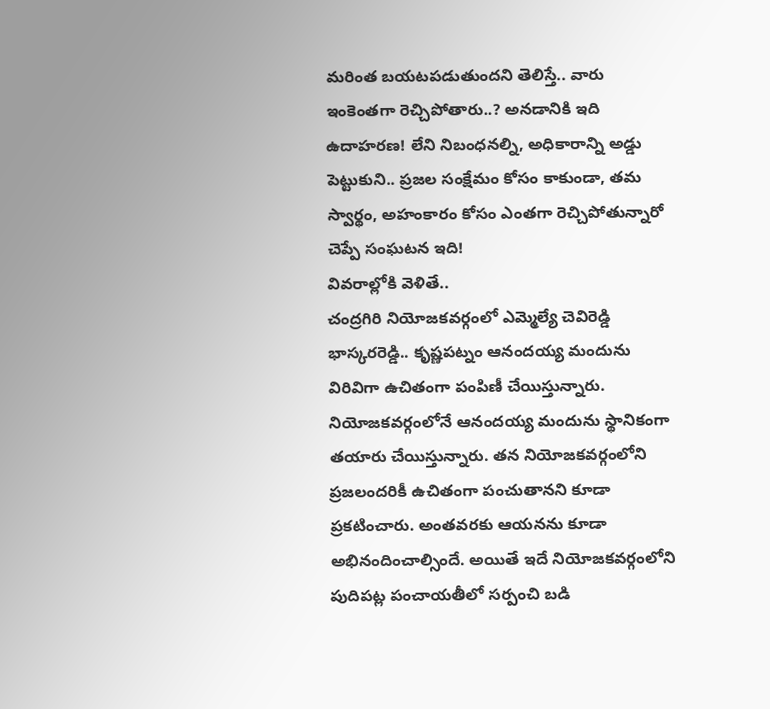మరింత బయటపడుతుందని తెలిస్తే.. వారు ఇంకెంతగా రెచ్చిపోతారు..? అనడానికి ఇది ఉదాహరణ! లేని నిబంధనల్ని, అధికారాన్ని అడ్డు పెట్టుకుని.. ప్రజల సంక్షేమం కోసం కాకుండా, తమ స్వార్థం, అహంకారం కోసం ఎంతగా రెచ్చిపోతున్నారో చెప్పే సంఘటన ఇది!
వివరాల్లోకి వెళితే..
చంద్రగిరి నియోజకవర్గంలో ఎమ్మెల్యే చెవిరెడ్డి భాస్కరరెడ్డి.. కృష్ణపట్నం ఆనందయ్య మందును విరివిగా ఉచితంగా పంపిణీ చేయిస్తున్నారు. నియోజకవర్గంలోనే ఆనందయ్య మందును స్థానికంగా తయారు చేయిస్తున్నారు. తన నియోజకవర్గంలోని ప్రజలందరికీ ఉచితంగా పంచుతానని కూడా ప్రకటించారు. అంతవరకు ఆయనను కూడా అభినందించాల్సిందే. అయితే ఇదే నియోజకవర్గంలోని పుదిపట్ల పంచాయతీలో సర్పంచి బడి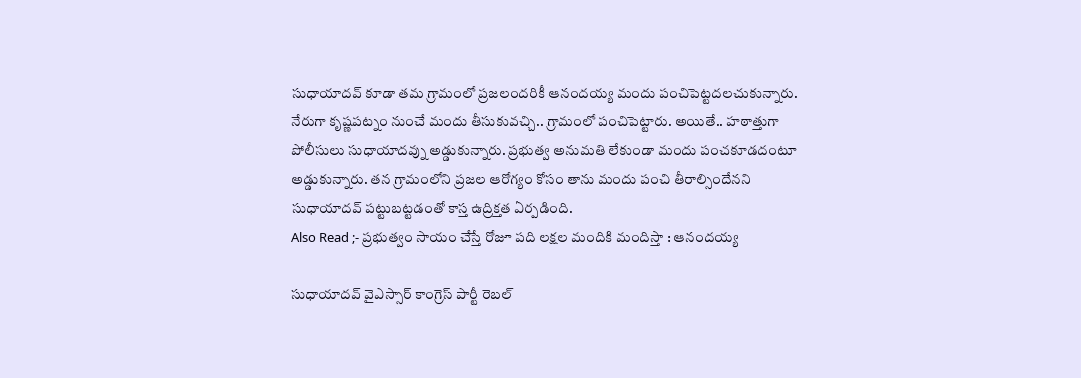సుధాయాదవ్ కూడా తమ గ్రామంలో ప్రజలందరికీ ఆనందయ్య మందు పంచిపెట్టదలచుకున్నారు. నేరుగా కృష్ణపట్నం నుంచే మందు తీసుకువచ్చి.. గ్రామంలో పంచిపెట్టారు. అయితే.. హఠాత్తుగా పోలీసులు సుధాయాదవ్ను అడ్డుకున్నారు. ప్రభుత్వ అనుమతి లేకుండా మందు పంచకూడదంటూ అడ్డుకున్నారు. తన గ్రామంలోని ప్రజల ఆరోగ్యం కోసం తాను మందు పంచి తీరాల్సిందేనని సుధాయాదవ్ పట్టుబట్టడంతో కాస్త ఉద్రిక్తత ఏర్పడింది.
Also Read ;- ప్రభుత్వం సాయం చేస్తే రోజూ పది లక్షల మందికి మందిస్తా : ఆనందయ్య

సుధాయాదవ్ వైఎస్సార్ కాంగ్రెస్ పార్టీ రెబల్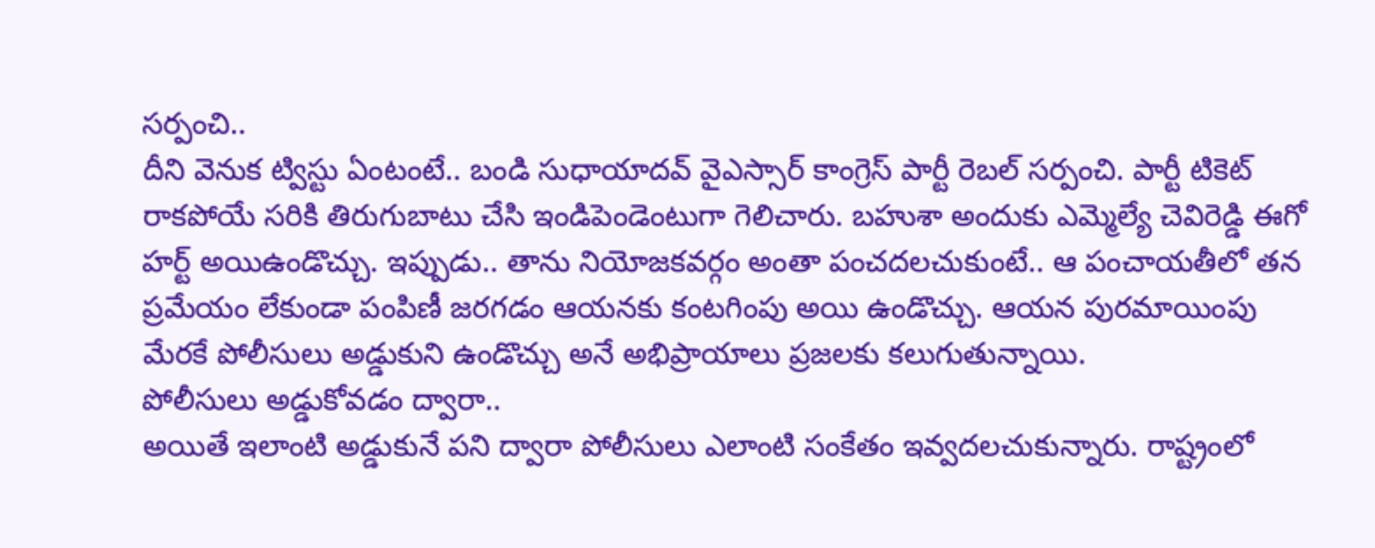సర్పంచి..
దీని వెనుక ట్విస్టు ఏంటంటే.. బండి సుధాయాదవ్ వైఎస్సార్ కాంగ్రెస్ పార్టీ రెబల్ సర్పంచి. పార్టీ టికెట్ రాకపోయే సరికి తిరుగుబాటు చేసి ఇండిపెండెంటుగా గెలిచారు. బహుశా అందుకు ఎమ్మెల్యే చెవిరెడ్డి ఈగో హర్ట్ అయిఉండొచ్చు. ఇప్పుడు.. తాను నియోజకవర్గం అంతా పంచదలచుకుంటే.. ఆ పంచాయతీలో తన ప్రమేయం లేకుండా పంపిణీ జరగడం ఆయనకు కంటగింపు అయి ఉండొచ్చు. ఆయన పురమాయింపు మేరకే పోలీసులు అడ్డుకుని ఉండొచ్చు అనే అభిప్రాయాలు ప్రజలకు కలుగుతున్నాయి.
పోలీసులు అడ్డుకోవడం ద్వారా..
అయితే ఇలాంటి అడ్డుకునే పని ద్వారా పోలీసులు ఎలాంటి సంకేతం ఇవ్వదలచుకున్నారు. రాష్ట్రంలో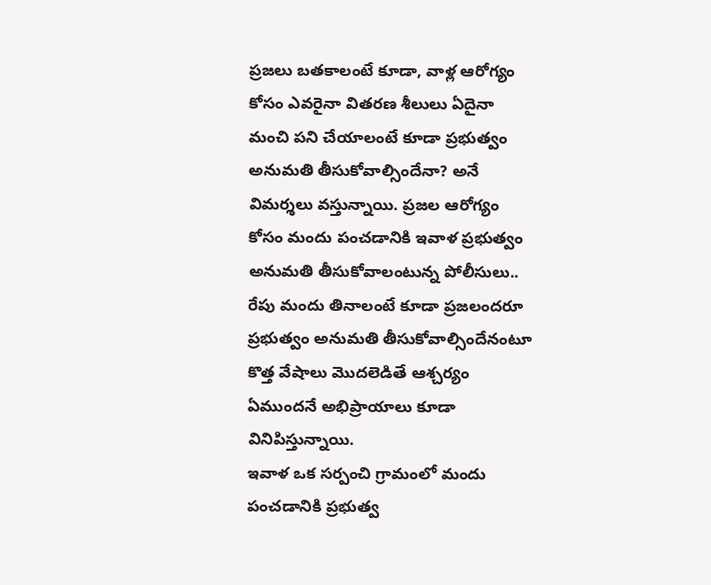ప్రజలు బతకాలంటే కూడా, వాళ్ల ఆరోగ్యం కోసం ఎవరైనా వితరణ శీలులు ఏదైనా మంచి పని చేయాలంటే కూడా ప్రభుత్వం అనుమతి తీసుకోవాల్సిందేనా? అనే విమర్శలు వస్తున్నాయి. ప్రజల ఆరోగ్యం కోసం మందు పంచడానికి ఇవాళ ప్రభుత్వం అనుమతి తీసుకోవాలంటున్న పోలీసులు.. రేపు మందు తినాలంటే కూడా ప్రజలందరూ ప్రభుత్వం అనుమతి తీసుకోవాల్సిందేనంటూ కొత్త వేషాలు మొదలెడితే ఆశ్చర్యం ఏముందనే అభిప్రాయాలు కూడా వినిపిస్తున్నాయి.
ఇవాళ ఒక సర్పంచి గ్రామంలో మందు పంచడానికి ప్రభుత్వ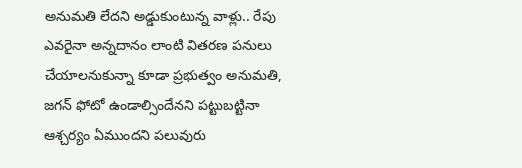అనుమతి లేదని అడ్డుకుంటున్న వాళ్లు.. రేపు ఎవరైనా అన్నదానం లాంటి వితరణ పనులు చేయాలనుకున్నా కూడా ప్రభుత్వం అనుమతి, జగన్ ఫోటో ఉండాల్సిందేనని పట్టుబట్టినా ఆశ్చర్యం ఏముందని పలువురు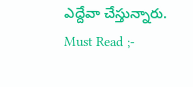ఎద్దేవా చేస్తున్నారు.
Must Read ;-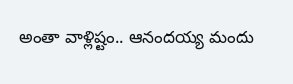అంతా వాళ్లిష్టం.. ఆనందయ్య మందు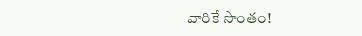వారికే సొంతం!